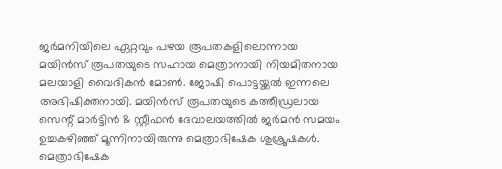ജര്‍മനിയിലെ ഏറ്റവും പഴയ രൂപതകളിലൊന്നായ മയിന്‍സ് രൂപതയുടെ സഹായ മെത്രാനായി നിയമിതനായ മലയാളി വൈദികന്‍ മോണ്‍. ജോഷി പൊട്ടയ്ക്കല്‍ ഇന്നലെ അഭിഷിക്തനായി. മയിന്‍സ് രൂപതയുടെ കത്തീഡ്രലായ സെന്റ് മാര്‍ട്ടിന്‍ & സ്റ്റീഫന്‍ ദേവാലയത്തില്‍ ജര്‍മന്‍ സമയം ഉച്ചകഴിഞ്ഞ് മൂന്നിനായിരുന്നു മെത്രാഭിഷേക ശുശ്രൂഷകള്‍. മെത്രാഭിഷേക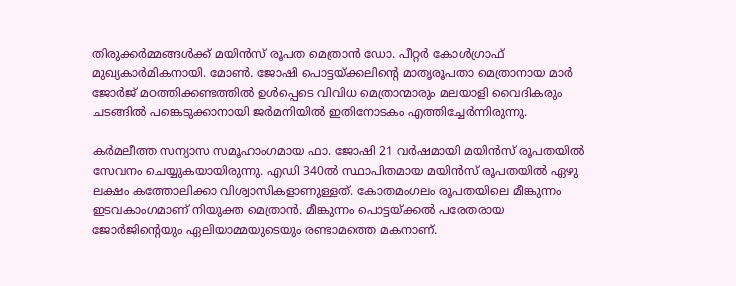തിരുക്കര്‍മ്മങ്ങള്‍ക്ക് മയിന്‍സ് രൂപത മെത്രാന്‍ ഡോ. പീറ്റര്‍ കോള്‍ഗ്രാഫ് മുഖ്യകാര്‍മികനായി. മോണ്‍. ജോഷി പൊട്ടയ്ക്കലിന്റെ മാതൃരൂപതാ മെത്രാനായ മാര്‍ ജോര്‍ജ് മഠത്തിക്കണ്ടത്തില്‍ ഉള്‍പ്പെടെ വിവിധ മെത്രാന്മാരും മലയാളി വൈദികരും ചടങ്ങില്‍ പങ്കെടുക്കാനായി ജര്‍മനിയില്‍ ഇതിനോടകം എത്തിച്ചേര്‍ന്നിരുന്നു.

കര്‍മലീത്ത സന്യാസ സമൂഹാംഗമായ ഫാ. ജോഷി 21 വര്‍ഷമായി മയിന്‍സ് രൂപതയില്‍ സേവനം ചെയ്യുകയായിരുന്നു. എഡി 340ല്‍ സ്ഥാപിതമായ മയിന്‍സ് രൂപതയില്‍ ഏഴു ലക്ഷം കത്തോലിക്കാ വിശ്വാസികളാണുള്ളത്. കോതമംഗലം രൂപതയിലെ മീങ്കുന്നം ഇടവകാംഗമാണ് നിയുക്ത മെത്രാന്‍. മീങ്കുന്നം പൊട്ടയ്ക്കല്‍ പരേതരായ ജോര്‍ജിന്റെയും ഏലിയാമ്മയുടെയും രണ്ടാമത്തെ മകനാണ്.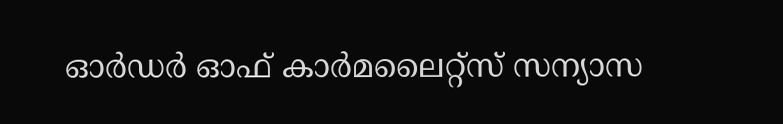ഓര്‍ഡര്‍ ഓഫ് കാര്‍മലൈറ്റ്‌സ് സന്യാസ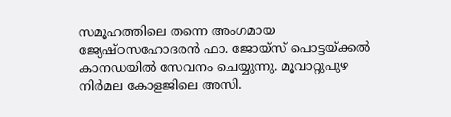സമൂഹത്തിലെ തന്നെ അംഗമായ ജ്യേഷ്ഠസഹോദരന്‍ ഫാ. ജോയ്സ് പൊട്ടയ്ക്കല്‍ കാനഡയില്‍ സേവനം ചെയ്യുന്നു. മൂവാറ്റുപുഴ നിര്‍മല കോളജിലെ അസി.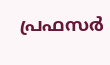പ്രഫസര്‍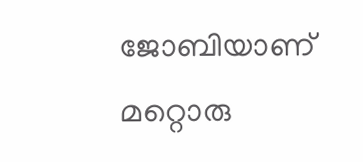ജോബിയാണ് മറ്റൊരു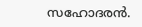സഹോദരന്‍.